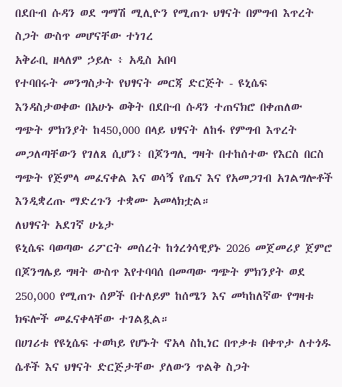በደቡብ ሱዳን ወደ ግማሽ ሚሊዮን የሚጠጉ ህፃናት በምግብ እጥረት ስጋት ውስጥ መሆናቸው ተነገረ
አቅራቢ ዘላለም ኃይሉ ፥ አዲስ አበባ
የተባበሩት መንግስታት የህፃናት መርጃ ድርጅት - ዩኒሴፍ እንዳስታወቀው በአሁኑ ወቅት በደቡብ ሱዳን ተጠናክሮ በቀጠለው ግጭት ምክንያት ከ450,000 በላይ ህፃናት ለከፋ የምግብ እጥረት መጋለጣቸውን የገለጸ ሲሆን፥ በጆንግሊ ግዛት በተከሰተው የእርስ በርስ ግጭት የጅምላ መፈናቀል እና ወሳኝ የጤና እና የአመጋገብ አገልግሎቶች እንዲቋረጡ ማድረጉን ተቋሙ አመላክቷል።
ለህፃናት አደገኛ ሁኔታ
ዩኒሴፍ ባወጣው ሪፖርት መሰረት ከጎረጎሳዊያኑ 2026 መጀመሪያ ጀምሮ በጆንግሌይ ግዛት ውስጥ እየተባባሰ በመጣው ግጭት ምክንያት ወደ 250,000 የሚጠጉ ሰዎች በተለይም ከሰሜን እና መካከለኛው የግዛቱ ክፍሎች መፈናቀላቸው ተገልጿል።
በሀገሪቱ የዩኒሴፍ ተወካይ የሆኑት ኖአላ ስኪነር በጥቃቱ በቀጥታ ለተጎዱ ሴቶች እና ህፃናት ድርጅታቸው ያለውን ጥልቅ ስጋት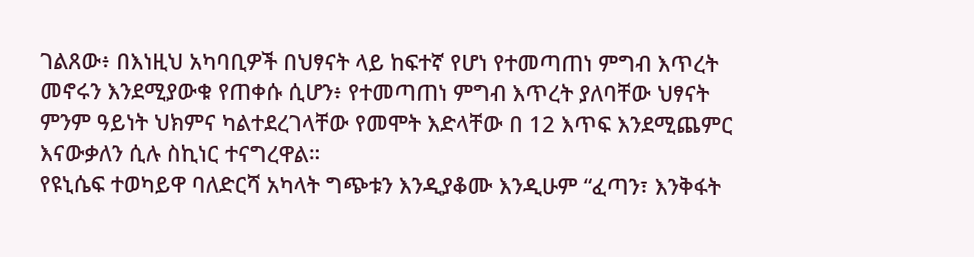ገልጸው፥ በእነዚህ አካባቢዎች በህፃናት ላይ ከፍተኛ የሆነ የተመጣጠነ ምግብ እጥረት መኖሩን እንደሚያውቁ የጠቀሱ ሲሆን፥ የተመጣጠነ ምግብ እጥረት ያለባቸው ህፃናት ምንም ዓይነት ህክምና ካልተደረገላቸው የመሞት እድላቸው በ 12 እጥፍ እንደሚጨምር እናውቃለን ሲሉ ስኪነር ተናግረዋል።
የዩኒሴፍ ተወካይዋ ባለድርሻ አካላት ግጭቱን እንዲያቆሙ እንዲሁም “ፈጣን፣ እንቅፋት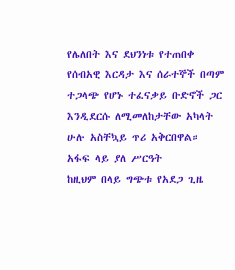የሌለበት እና ደህንነቱ የተጠበቀ የሰብአዊ እርዳታ እና ሰራተኞች በጣም ተጋላጭ የሆኑ ተፈናቃይ ቡድኖች ጋር እንዲደርሱ ለሚመለከታቸው አካላት ሁሉ አስቸኳይ ጥሪ አቅርበዋል።
አፋፍ ላይ ያለ ሥርዓት
ከዚህም በላይ ግጭቱ የአደጋ ጊዜ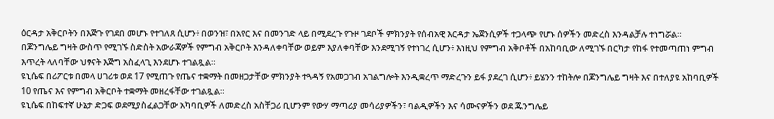ዕርዳታ አቅርቦትን በእጅጉ የገደበ መሆኑ የተገለጸ ሲሆን፥ በወንዝ፣ በአየር እና በመንገድ ላይ በሚደረጉ የጉዞ ገደቦች ምክንያት የሰብአዊ እርዳታ ኤጀንሲዎች ተጋላጭ የሆኑ ሰዎችን መድረስ እንዳልቻሉ ተነግሯል።
በጆንግሌይ ግዛት ውስጥ የሚገኙ ስድስት አውራጃዎች የምግብ አቅርቦት እንዳለቀባቸው ወይም እያለቀባቸው እንደሚገኝ የተነገረ ሲሆን፥ እነዚህ የምግብ አቅቦቶች በአከባቢው ለሚገኙ በርካታ የከፋ የተመጣጠነ ምግብ እጥረት ላለባቸው ህፃናት እጅግ አስፈላጊ እንደሆኑ ተገልጿል።
ዩኒሴፍ በሪፖርቱ በመላ ሀገሪቱ ወደ 17 የሚጠጉ የጤና ተቋማት በመዘጋታቸው ምክንያት ተጓዳኝ የአመጋገብ አገልግሎት እንዲቋረጥ ማድረጉን ይፋ ያደረገ ሲሆን፥ ይሄንን ተከትሎ በጆንግሌይ ግዛት እና በተለያዩ አከባቢዎች 10 የጤና እና የምግብ አቅርቦት ተቋማት መዘረፋቸው ተገልጿል።
ዩኒሴፍ በከፍተኛ ሁኔታ ድጋፍ ወደሚያስፈልጋቸው አካባቢዎች ለመድረስ አስቸጋሪ ቢሆንም የውሃ ማጣሪያ መሳሪያዎችን፣ ባልዲዎችን እና ሳሙናዎችን ወደ ጁንግሌይ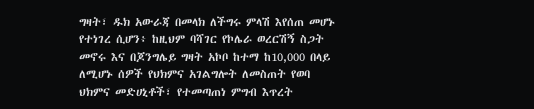ግዛት፣ ዱክ አውራጃ በመላክ ለችግሩ ምላሽ እየሰጠ መሆኑ የተነገረ ሲሆን፥ ከዚህም ባሻገር የኮሌራ ወረርሽኝ ስጋት መኖሩ እና በጆንግሌይ ግዛት አኮቦ ከተማ ከ10,000 በላይ ለሚሆኑ ሰዎች የህክምና አገልግሎት ለመስጠት የወባ ህክምና መድሀኒቶች፣ የተመጣጠነ ምግብ እጥረት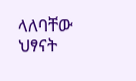ላለባቸው ህፃናት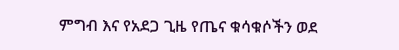ምግብ እና የአደጋ ጊዜ የጤና ቁሳቁሶችን ወደ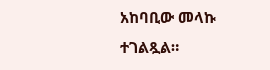አከባቢው መላኩ ተገልጿል።